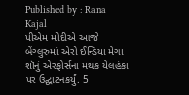Published by : Rana Kajal
પીએમ મોદીએ આજે બેંગ્લુરુમાં એરો ઈન્ડિયા મેગા શૉનું એરફોર્સના મથક યેલહંકા પર ઉદ્ઘાટનકર્યું. 5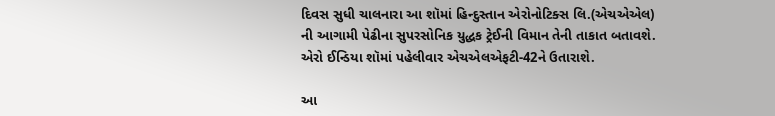દિવસ સુધી ચાલનારા આ શૉમાં હિન્દુસ્તાન એરોનોટિક્સ લિ.(એચએએલ) ની આગામી પેઢીના સુપરસોનિક યુદ્ધક ટ્રેઈની વિમાન તેની તાકાત બતાવશે. એરો ઈન્ડિયા શૉમાં પહેલીવાર એચએલએફટી-42ને ઉતારાશે.

આ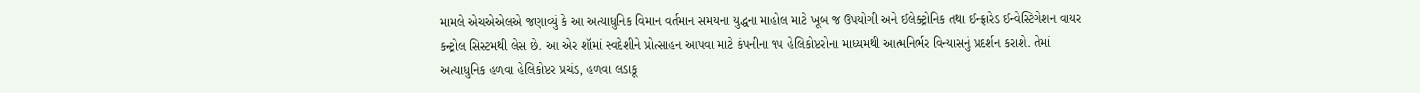મામલે એચએએલએ જણાવ્યું કે આ અત્યાધુનિક વિમાન વર્તમાન સમયના યુદ્ધના માહોલ માટે ખૂબ જ ઉપયોગી અને ઈલેક્ટ્રોનિક તથા ઈન્ફ્રારેડ ઈન્વેસ્ટિગેશન વાયર કન્ટ્રોલ સિસ્ટમથી લેસ છે. આ એર શૉમાં સ્વદેશીને પ્રોત્સાહન આપવા માટે કંપનીના ૧૫ હેલિકોપ્ટરોના માધ્યમથી આત્મનિર્ભર વિન્યાસનું પ્રદર્શન કરાશે. તેમાં અત્યાધુનિક હળવા હેલિકોપ્ટર પ્રચંડ, હળવા લડાકૂ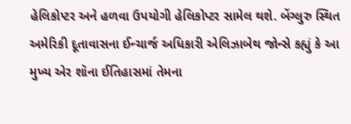હેલિકોપ્ટર અને હળવા ઉપયોગી હેલિકોપ્ટર સામેલ થશે. બેંગ્લુરુ સ્થિત અમેરિકી દૂતાવાસના ઈન્ચાર્જ અધિકારી એલિઝાબેથ જોન્સે કહ્યું કે આ મુખ્ય એર શૉના ઈતિહાસમાં તેમના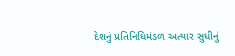દેશનું પ્રતિનિધિમંડળ અત્યાર સુધીનું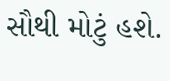સૌથી મોટું હશે.